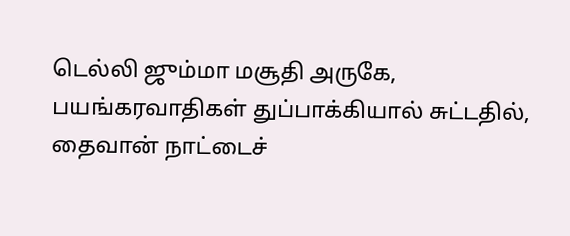டெல்லி ஜும்மா மசூதி அருகே, பயங்கரவாதிகள் துப்பாக்கியால் சுட்டதில், தைவான் நாட்டைச்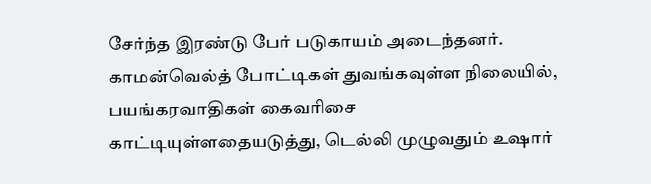சேர்ந்த இரண்டு பேர் படுகாயம் அடைந்தனர். காமன்வெல்த் போட்டிகள் துவங்கவுள்ள நிலையில், பயங்கரவாதிகள் கைவரிசை காட்டியுள்ளதையடுத்து, டெல்லி முழுவதும் உஷார்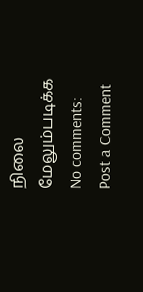நிலை
மேலும்படிக்க
No comments:
Post a Comment